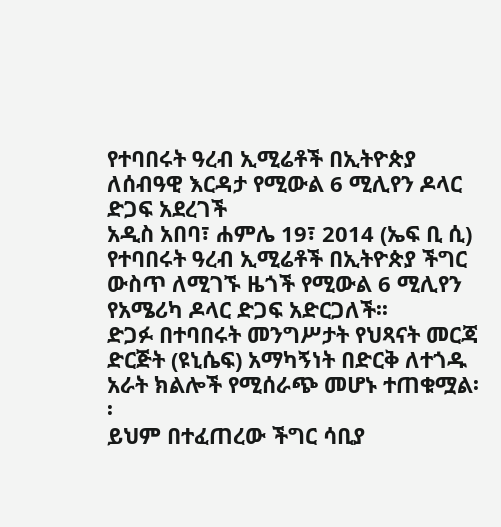የተባበሩት ዓረብ ኢሚሬቶች በኢትዮጵያ ለሰብዓዊ እርዳታ የሚውል 6 ሚሊየን ዶላር ድጋፍ አደረገች
አዲስ አበባ፣ ሐምሌ 19፣ 2014 (ኤፍ ቢ ሲ) የተባበሩት ዓረብ ኢሚሬቶች በኢትዮጵያ ችግር ውስጥ ለሚገኙ ዜጎች የሚውል 6 ሚሊየን የአሜሪካ ዶላር ድጋፍ አድርጋለች፡፡
ድጋፉ በተባበሩት መንግሥታት የህጻናት መርጃ ድርጅት (ዩኒሴፍ) አማካኝነት በድርቅ ለተጎዱ አራት ክልሎች የሚሰራጭ መሆኑ ተጠቁሟል፡፡
ይህም በተፈጠረው ችግር ሳቢያ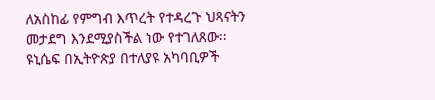ለአስከፊ የምግብ እጥረት የተዳረጉ ህጻናትን መታደግ እንደሚያስችል ነው የተገለጸው፡፡
ዩኒሴፍ በኢትዮጵያ በተለያዩ አካባቢዎች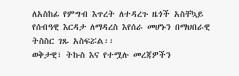ለአስከፊ የምግብ እጥረት ለተዳረጉ ዜጎች አስቸኳይ የሰብዓዊ እርዳታ ለማዳረስ እየሰራ መሆኑን በማህበራዊ ትስስር ገጹ አስፍሯል፡፡
ወቅታዊ፣ ትኩስ እና የተሟሉ መረጃዎችን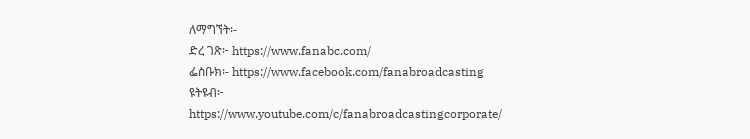ለማግኘት፡-
ድረ ገጽ፦ https://www.fanabc.com/
ፌስቡክ፡- https://www.facebook.com/fanabroadcasting
ዩትዩብ፦ https://www.youtube.com/c/fanabroadcastingcorporate/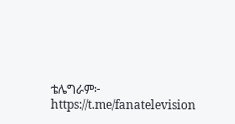ቴሌግራም፦ https://t.me/fanatelevision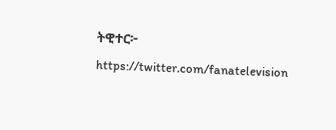ትዊተር፦ https://twitter.com/fanatelevision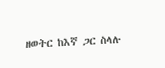ዘወትር ከእኛ ጋር ስላሉ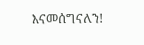እናመሰግናለን!